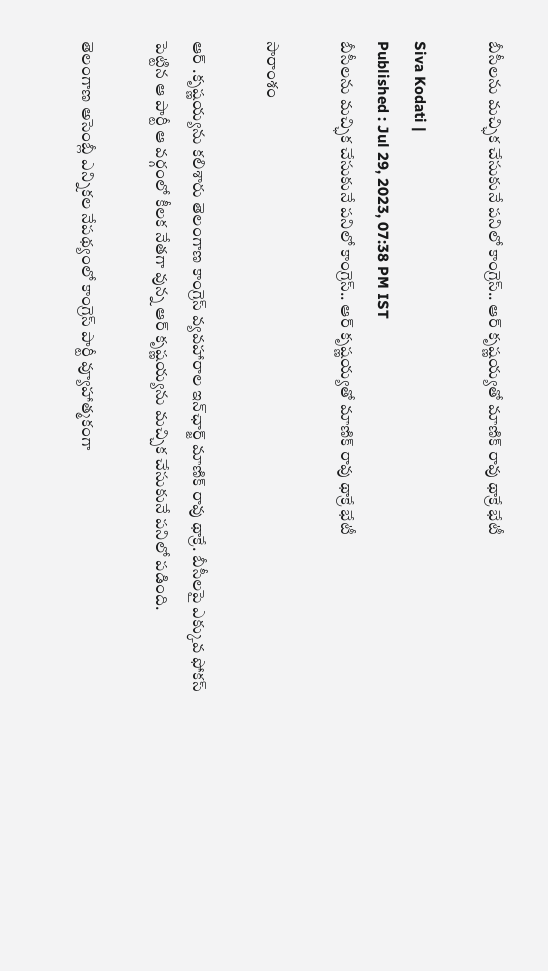బీసీలను మచ్ఛిక చేసుకునే పనిలో కాంగ్రెస్.. ఆర్ కృష్ణయ్యతో మాణిక్ రావు థాక్రే భేటీ

Siva Kodati |
Published : Jul 29, 2023, 07:38 PM IST
బీసీలను మచ్ఛిక చేసుకునే పనిలో కాంగ్రెస్.. ఆర్ కృష్ణయ్యతో మాణిక్ రావు థాక్రే భేటీ

సారాంశం

ఆర్ .కృష్ణయ్యను కలిశారు తెలంగాణ కాంగ్రెస్ వ్యవహారాల ఇన్‌ఛార్జ్ మాణిక్ రావు థాక్రే. బీసీలపై ఎక్కువ ఫోకస్ పెట్టిన ఆ పార్టీ ఆ వర్గంలో కీలక నేతగా వున్న ఆర్ కృష్ణయ్యను మచ్చిక చేసుకునే పనిలో పడింది.

తెలంగాణ అసెంబ్లీ ఎన్నికల నేపథ్యంలో కాంగ్రెస్ పార్టీ వ్యూహాత్మకంగా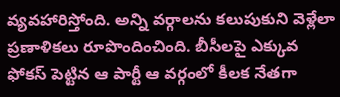వ్యవహారిస్తోంది. అన్ని వర్గాలను కలుపుకుని వెళ్లేలా ప్రణాళికలు రూపొందించింది. బీసీలపై ఎక్కువ ఫోకస్ పెట్టిన ఆ పార్టీ ఆ వర్గంలో కీలక నేతగా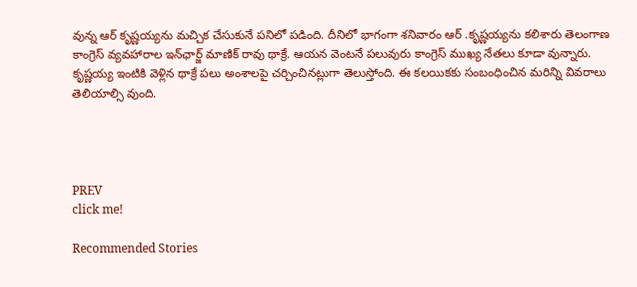వున్న ఆర్ కృష్ణయ్యను మచ్చిక చేసుకునే పనిలో పడింది. దీనిలో భాగంగా శనివారం ఆర్ .కృష్ణయ్యను కలిశారు తెలంగాణ కాంగ్రెస్ వ్యవహారాల ఇన్‌ఛార్జ్ మాణిక్ రావు థాక్రే. ఆయన వెంటనే పలువురు కాంగ్రెస్ ముఖ్య నేతలు కూడా వున్నారు. కృష్ణయ్య ఇంటికి వెళ్లిన థాక్రే పలు అంశాలపై చర్చించినట్లుగా తెలుస్తోంది. ఈ కలయికకు సంబంధించిన మరిన్ని వివరాలు తెలియాల్సి వుంది.




PREV
click me!

Recommended Stories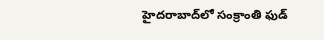హైదరాబాద్‌లో సంక్రాంతి ఫుడ్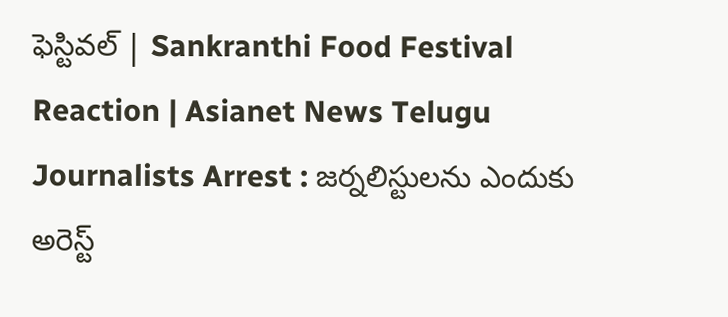ఫెస్టివల్ | Sankranthi Food Festival Reaction | Asianet News Telugu
Journalists Arrest : జర్నలిస్టులను ఎందుకు అరెస్ట్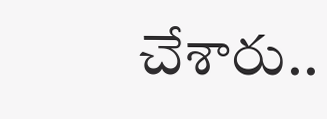చేశారు..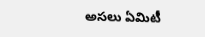అసలు ఏమిటీ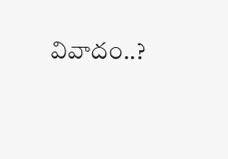వివాదం..?